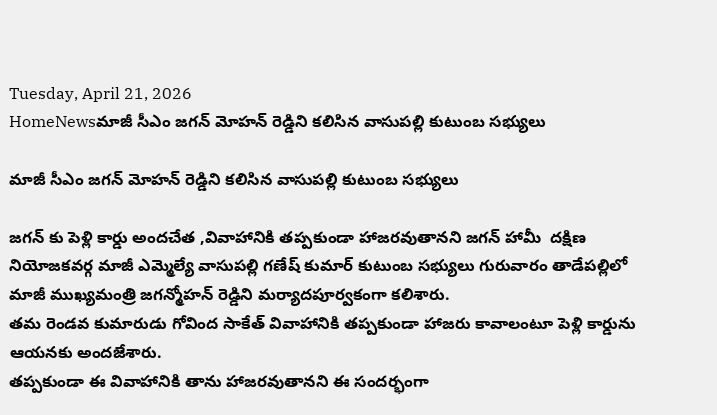Tuesday, April 21, 2026
HomeNewsమాజీ సీఎం జగన్ మోహన్ రెడ్డిని కలిసిన వాసుపల్లి కుటుంబ సభ్యులు

మాజీ సీఎం జగన్ మోహన్ రెడ్డిని కలిసిన వాసుపల్లి కుటుంబ సభ్యులు

జగన్ కు పెళ్లి కార్డు అందచేత ,వివాహానికి తప్పకుండా హాజరవుతానని జగన్ హామీ  దక్షిణ
నియోజకవర్గ మాజీ ఎమ్మెల్యే వాసుపల్లి గణేష్ కుమార్ కుటుంబ సభ్యులు గురువారం తాడేపల్లిలో మాజీ ముఖ్యమంత్రి జగన్మోహన్ రెడ్డిని మర్యాదపూర్వకంగా కలిశారు.
తమ రెండవ కుమారుడు గోవింద సాకేత్ వివాహానికి తప్పకుండా హాజరు కావాలంటూ పెళ్లి కార్డును ఆయనకు అందజేశారు.
తప్పకుండా ఈ వివాహానికి తాను హాజరవుతానని ఈ సందర్భంగా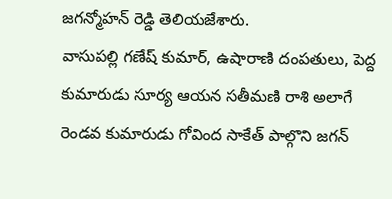జగన్మోహన్ రెడ్డి తెలియజేశారు.
వాసుపల్లి గణేష్ కుమార్, ఉషారాణి దంపతులు, పెద్ద కుమారుడు సూర్య ఆయన సతీమణి రాశి అలాగే రెండవ కుమారుడు గోవింద సాకేత్ పాల్గొని జగన్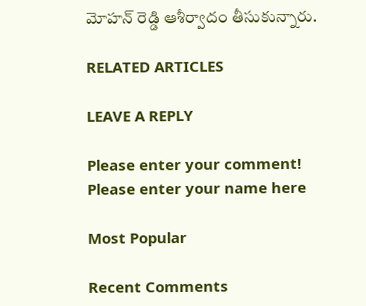మోహన్ రెడ్డి ఆశీర్వాదం తీసుకున్నారు.

RELATED ARTICLES

LEAVE A REPLY

Please enter your comment!
Please enter your name here

Most Popular

Recent Comments